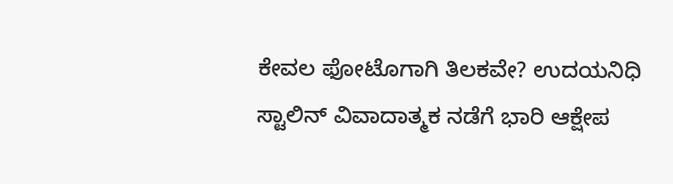ಕೇವಲ ಫೋಟೊಗಾಗಿ ತಿಲಕವೇ? ಉದಯನಿಧಿ ಸ್ಟಾಲಿನ್ ವಿವಾದಾತ್ಮಕ ನಡೆಗೆ ಭಾರಿ ಆಕ್ಷೇಪ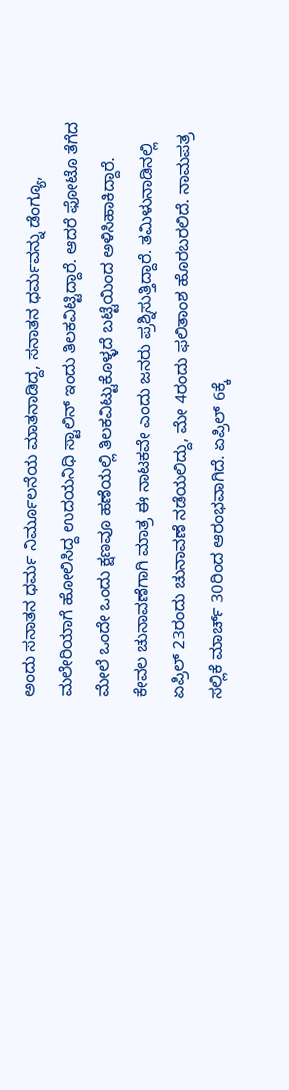ಅಂದು ಸನಾತನ ಧರ್ಮ ನಿರ್ಮೂಲನೆಯ ಮಾತನಾಡಿದ್ದ, ಸನಾತನ ಧರ್ಮವನ್ನು ಡೆಂಗ್ಯೂ, ಮಲೇರಿಯಾಗೆ ಹೋಲಿಸಿದ್ದ ಉದಯನಿಧಿ ಸ್ಟಾಲಿನ್ ಇಂದು ತಿಲಕವಿಟ್ಟಿದ್ದಾರೆ. ಆದರೆ ಫೋಟೊ ತೆಗೆದ ಮೇಲೆ ಒಂದೇ ಒಂದು ಕ್ಷಣವೂ ಹಣೆಯಲ್ಲಿ ತಿಲಕವಿಟ್ಟುಕೊಳ್ಳದೆ ಬಟ್ಟೆಯಿಂದ ಅಳಿಸಿಹಾಕಿದ್ದಾರೆ. ಕೇವಲ ಚುನಾವಣೆಗಾಗಿ ಮಾತ್ರ ಈ ನಾಟಕವೇ ಎಂದು ಜನರು ಪ್ರಶ್ನಿಸುತ್ತಿದ್ದಾರೆ. ತಮಿಳುನಾಡಿನಲ್ಲಿ ಏಪ್ರಿಲ್ 23ರಂದು ಚುನಾವಣೆ ನಡೆಯಲಿದ್ದು, ಮೇ 4ರಂದು ಫಲಿತಾಂಶ ಹೊರಬರಲಿದೆ. ನಾಮಪತ್ರ ಸಲ್ಲಿಕೆ ಮಾರ್ಚ್ 30ರಿಂದ ಆರಂಭವಾಗಿದೆ. ಏಪ್ರಿಲ್ 6ಕ್ಕೆ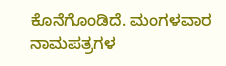ಕೊನೆಗೊಂಡಿದೆ. ಮಂಗಳವಾರ ನಾಮಪತ್ರಗಳ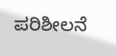ಪರಿಶೀಲನೆ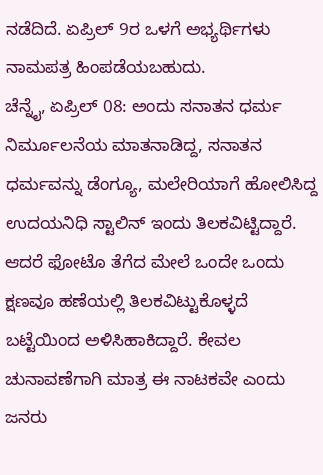ನಡೆದಿದೆ. ಏಪ್ರಿಲ್ 9ರ ಒಳಗೆ ಅಭ್ಯರ್ಥಿಗಳು ನಾಮಪತ್ರ ಹಿಂಪಡೆಯಬಹುದು.
ಚೆನ್ನೈ, ಏಪ್ರಿಲ್ 08: ಅಂದು ಸನಾತನ ಧರ್ಮ ನಿರ್ಮೂಲನೆಯ ಮಾತನಾಡಿದ್ದ, ಸನಾತನ ಧರ್ಮವನ್ನು ಡೆಂಗ್ಯೂ, ಮಲೇರಿಯಾಗೆ ಹೋಲಿಸಿದ್ದ ಉದಯನಿಧಿ ಸ್ಟಾಲಿನ್ ಇಂದು ತಿಲಕವಿಟ್ಟಿದ್ದಾರೆ. ಆದರೆ ಫೋಟೊ ತೆಗೆದ ಮೇಲೆ ಒಂದೇ ಒಂದು ಕ್ಷಣವೂ ಹಣೆಯಲ್ಲಿ ತಿಲಕವಿಟ್ಟುಕೊಳ್ಳದೆ ಬಟ್ಟೆಯಿಂದ ಅಳಿಸಿಹಾಕಿದ್ದಾರೆ. ಕೇವಲ ಚುನಾವಣೆಗಾಗಿ ಮಾತ್ರ ಈ ನಾಟಕವೇ ಎಂದು ಜನರು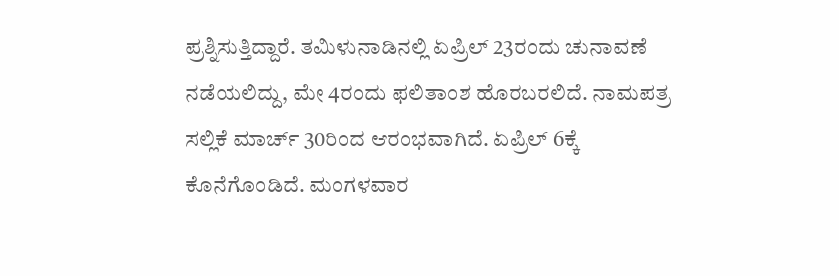ಪ್ರಶ್ನಿಸುತ್ತಿದ್ದಾರೆ. ತಮಿಳುನಾಡಿನಲ್ಲಿ ಏಪ್ರಿಲ್ 23ರಂದು ಚುನಾವಣೆ ನಡೆಯಲಿದ್ದು, ಮೇ 4ರಂದು ಫಲಿತಾಂಶ ಹೊರಬರಲಿದೆ. ನಾಮಪತ್ರ ಸಲ್ಲಿಕೆ ಮಾರ್ಚ್ 30ರಿಂದ ಆರಂಭವಾಗಿದೆ. ಏಪ್ರಿಲ್ 6ಕ್ಕೆ ಕೊನೆಗೊಂಡಿದೆ. ಮಂಗಳವಾರ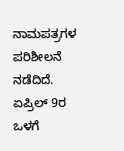ನಾಮಪತ್ರಗಳ ಪರಿಶೀಲನೆ ನಡೆದಿದೆ. ಏಪ್ರಿಲ್ 9ರ ಒಳಗೆ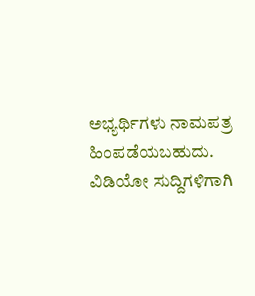ಅಭ್ಯರ್ಥಿಗಳು ನಾಮಪತ್ರ ಹಿಂಪಡೆಯಬಹುದು.
ವಿಡಿಯೋ ಸುದ್ದಿಗಳಿಗಾಗಿ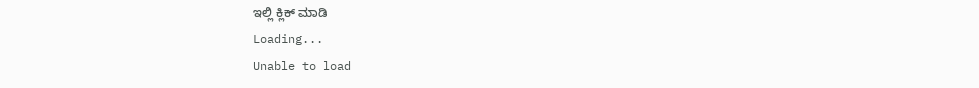ಇಲ್ಲಿ ಕ್ಲಿಕ್ ಮಾಡಿ
Loading...
Unable to load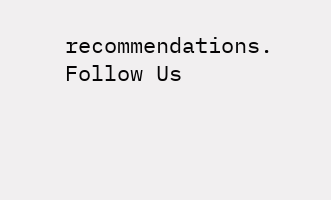recommendations.
Follow Us